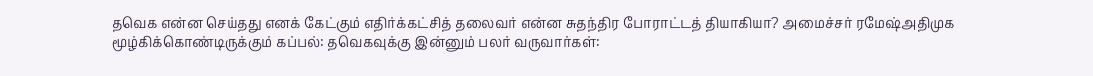தவெக என்ன செய்தது எனக் கேட்கும் எதிர்க்கட்சித் தலைவர் என்ன சுதந்திர போராட்டத் தியாகியா? அமைச்சர் ரமேஷ்அதிமுக மூழ்கிக்கொண்டிருக்கும் கப்பல்: தவெகவுக்கு இன்னும் பலர் வருவார்கள்: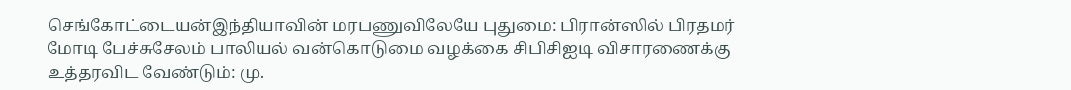செங்கோட்டையன்இந்தியாவின் மரபணுவிலேயே புதுமை: பிரான்ஸில் பிரதமர் மோடி பேச்சுசேலம் பாலியல் வன்கொடுமை வழக்கை சிபிசிஐடி விசாரணைக்கு உத்தரவிட வேண்டும்: மு.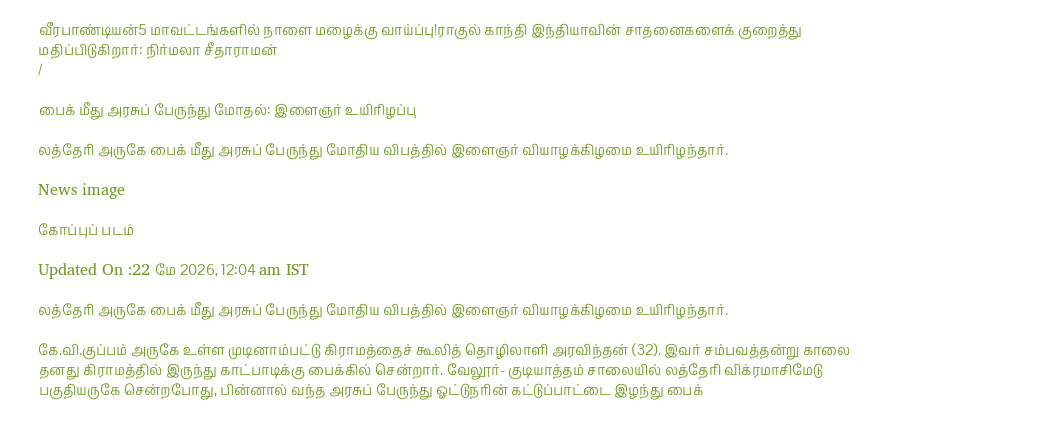வீரபாண்டியன்5 மாவட்டங்களில் நாளை மழைக்கு வாய்ப்பு!ராகுல் காந்தி இந்தியாவின் சாதனைகளைக் குறைத்து மதிப்பிடுகிறார்: நிர்மலா சீதாராமன்
/

பைக் மீது அரசுப் பேருந்து மோதல்: இளைஞர் உயிரிழப்பு

லத்தேரி அருகே பைக் மீது அரசுப் பேருந்து மோதிய விபத்தில் இளைஞர் வியாழக்கிழமை உயிரிழந்தார்.

News image

கோப்புப் படம்

Updated On :22 மே 2026, 12:04 am IST

லத்தேரி அருகே பைக் மீது அரசுப் பேருந்து மோதிய விபத்தில் இளைஞர் வியாழக்கிழமை உயிரிழந்தார்.

கே.வி.குப்பம் அருகே உள்ள முடினாம்பட்டு கிராமத்தைச் கூலித் தொழிலாளி அரவிந்தன் (32). இவர் சம்பவத்தன்று காலை தனது கிராமத்தில் இருந்து காட்பாடிக்கு பைக்கில் சென்றார். வேலூர்- குடியாத்தம் சாலையில் லத்தேரி விக்ரமாசிமேடு பகுதியருகே சென்றபோது, பின்னால் வந்த அரசுப் பேருந்து ஓட்டுநரின் கட்டுப்பாட்டை இழந்து பைக்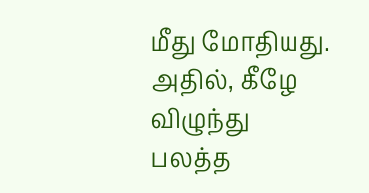மீது மோதியது. அதில், கீழே விழுந்து பலத்த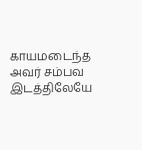காயமடைந்த அவர் சம்பவ இடத்திலேயே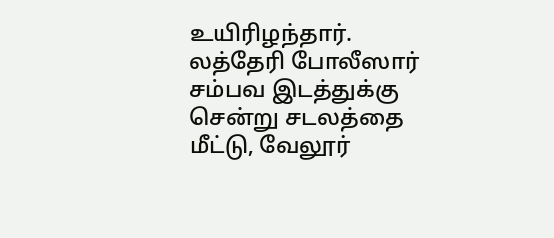உயிரிழந்தார். லத்தேரி போலீஸார் சம்பவ இடத்துக்கு சென்று சடலத்தை மீட்டு, வேலூர்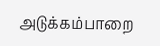அடுக்கம்பாறை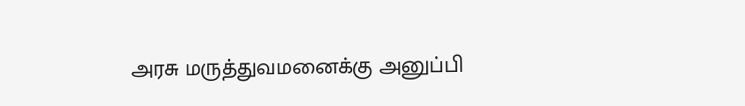அரசு மருத்துவமனைக்கு அனுப்பி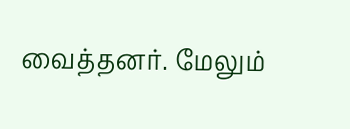வைத்தனர். மேலும்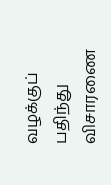வழக்குப் பதிந்து விசாரணை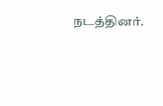நடத்தினர்.